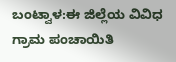ಬಂಟ್ವಾಳ:ಈ ಜಿಲ್ಲೆಯ ವಿವಿಧ ಗ್ರಾಮ ಪಂಚಾಯಿತಿ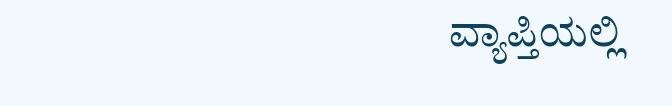ವ್ಯಾಪ್ತಿಯಲ್ಲಿ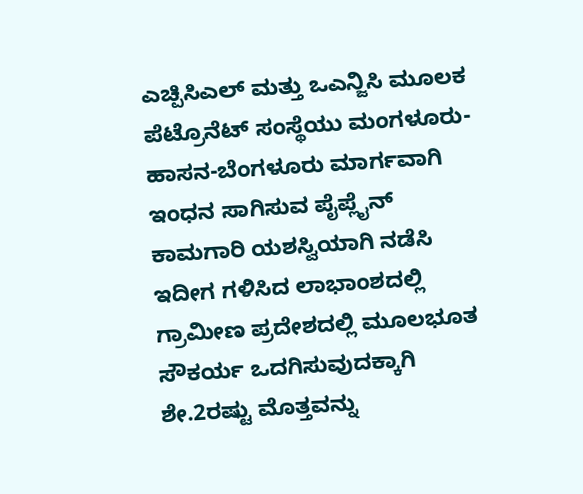ಎಚ್ಪಿಸಿಎಲ್ ಮತ್ತು ಒಎನ್ಜಿಸಿ ಮೂಲಕ ಪೆಟ್ರೊನೆಟ್ ಸಂಸ್ಥೆಯು ಮಂಗಳೂರು-ಹಾಸನ-ಬೆಂಗಳೂರು ಮಾರ್ಗವಾಗಿ ಇಂಧನ ಸಾಗಿಸುವ ಪೈಪ್ಲೈನ್ ಕಾಮಗಾರಿ ಯಶಸ್ವಿಯಾಗಿ ನಡೆಸಿ ಇದೀಗ ಗಳಿಸಿದ ಲಾಭಾಂಶದಲ್ಲಿ ಗ್ರಾಮೀಣ ಪ್ರದೇಶದಲ್ಲಿ ಮೂಲಭೂತ ಸೌಕರ್ಯ ಒದಗಿಸುವುದಕ್ಕಾಗಿ ಶೇ.2ರಷ್ಟು ಮೊತ್ತವನ್ನು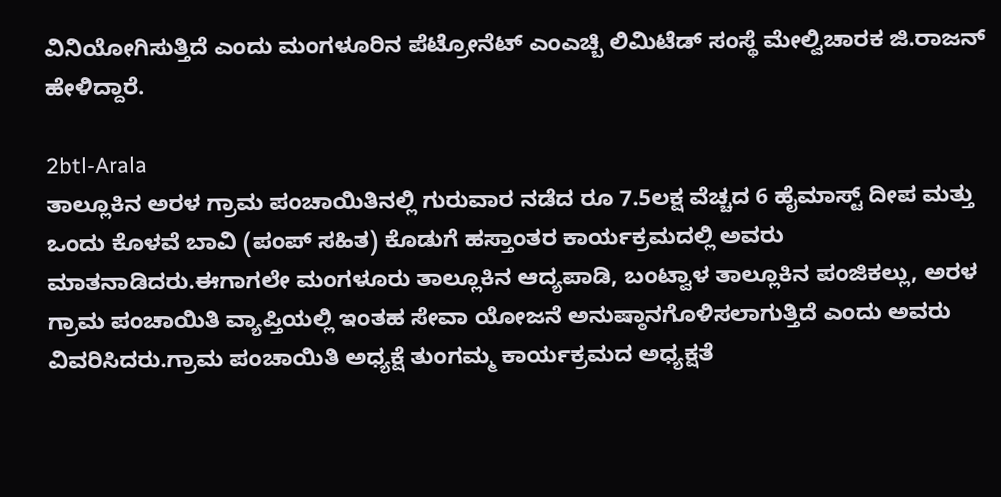ವಿನಿಯೋಗಿಸುತ್ತಿದೆ ಎಂದು ಮಂಗಳೂರಿನ ಪೆಟ್ರೋನೆಟ್ ಎಂಎಚ್ಬಿ ಲಿಮಿಟೆಡ್ ಸಂಸ್ಥೆ ಮೇಲ್ವಿಚಾರಕ ಜಿ.ರಾಜನ್ ಹೇಳಿದ್ದಾರೆ.

2btl-Arala
ತಾಲ್ಲೂಕಿನ ಅರಳ ಗ್ರಾಮ ಪಂಚಾಯಿತಿನಲ್ಲಿ ಗುರುವಾರ ನಡೆದ ರೂ 7.5ಲಕ್ಷ ವೆಚ್ಚದ 6 ಹೈಮಾಸ್ಟ್ ದೀಪ ಮತ್ತು ಒಂದು ಕೊಳವೆ ಬಾವಿ (ಪಂಪ್ ಸಹಿತ) ಕೊಡುಗೆ ಹಸ್ತಾಂತರ ಕಾರ್ಯಕ್ರಮದಲ್ಲಿ ಅವರು ಮಾತನಾಡಿದರು.ಈಗಾಗಲೇ ಮಂಗಳೂರು ತಾಲ್ಲೂಕಿನ ಆದ್ಯಪಾಡಿ, ಬಂಟ್ವಾಳ ತಾಲ್ಲೂಕಿನ ಪಂಜಿಕಲ್ಲು, ಅರಳ ಗ್ರಾಮ ಪಂಚಾಯಿತಿ ವ್ಯಾಪ್ತಿಯಲ್ಲಿ ಇಂತಹ ಸೇವಾ ಯೋಜನೆ ಅನುಷ್ಠಾನಗೊಳಿಸಲಾಗುತ್ತಿದೆ ಎಂದು ಅವರು ವಿವರಿಸಿದರು.ಗ್ರಾಮ ಪಂಚಾಯಿತಿ ಅಧ್ಯಕ್ಷೆ ತುಂಗಮ್ಮ ಕಾರ್ಯಕ್ರಮದ ಅಧ್ಯಕ್ಷತೆ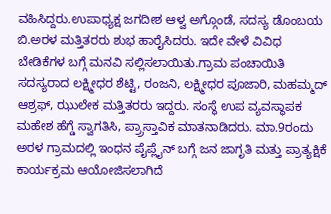ವಹಿಸಿದ್ದರು.ಉಪಾಧ್ಯಕ್ಷ ಜಗದೀಶ ಆಳ್ವ ಅಗ್ಗೊಂಡೆ, ಸದಸ್ಯ ಡೊಂಬಯ ಬಿ.ಅರಳ ಮತ್ತಿತರರು ಶುಭ ಹಾರೈಸಿದರು. ಇದೇ ವೇಳೆ ವಿವಿಧ ಬೇಡಿಕೆಗಳ ಬಗ್ಗೆ ಮನವಿ ಸಲ್ಲಿಸಲಾಯಿತು.ಗ್ರಾಮ ಪಂಚಾಯಿತಿ ಸದಸ್ಯರಾದ ಲಕ್ಷ್ಮೀಧರ ಶೆಟ್ಟಿ, ರಂಜನಿ, ಲಕ್ಷ್ಮೀಧರ ಪೂಜಾರಿ, ಮಹಮ್ಮದ್ ಆಶ್ರಫ್, ಝುಲೇಕ ಮತ್ತಿತರರು ಇದ್ದರು. ಸಂಸ್ಥೆ ಉಪ ವ್ಯವಸ್ಥಾಪಕ ಮಹೇಶ ಹೆಗ್ಡೆ ಸ್ವಾಗತಿಸಿ, ಪ್ರ್ರಾಸ್ತಾವಿಕ ಮಾತನಾಡಿದರು. ಮಾ.9ರಂದು ಅರಳ ಗ್ರಾಮದಲ್ಲಿ ಇಂಧನ ಪೈಪ್ಲೈನ್ ಬಗ್ಗೆ ಜನ ಜಾಗೃತಿ ಮತ್ತು ಪ್ರಾತ್ಯಕ್ಷಿಕೆ ಕಾರ್ಯಕ್ರಮ ಆಯೋಜಿಸಲಾಗಿದೆ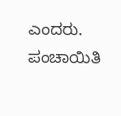ಎಂದರು. ಪಂಚಾಯಿತಿ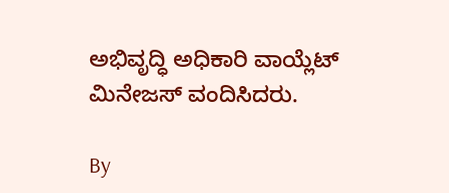ಅಭಿವೃದ್ಧಿ ಅಧಿಕಾರಿ ವಾಯ್ಲೆಟ್ ಮಿನೇಜಸ್ ವಂದಿಸಿದರು.

By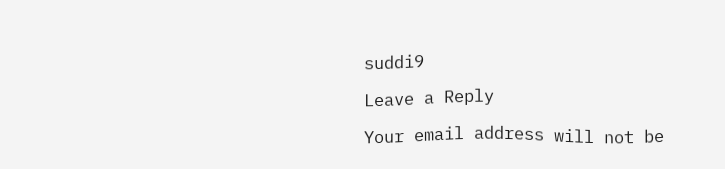suddi9

Leave a Reply

Your email address will not be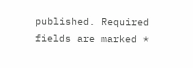published. Required fields are marked *